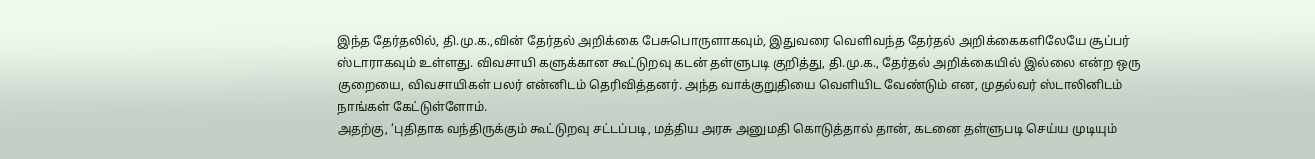இந்த தேர்தலில், தி.மு.க.,வின் தேர்தல் அறிக்கை பேசுபொருளாகவும், இதுவரை வெளிவந்த தேர்தல் அறிக்கைகளிலேயே சூப்பர் ஸ்டாராகவும் உள்ளது. விவசாயி களுக்கான கூட்டுறவு கடன் தள்ளுபடி குறித்து, தி.மு.க., தேர்தல் அறிக்கையில் இல்லை என்ற ஒரு குறையை, விவசாயிகள் பலர் என்னிடம் தெரிவித்தனர். அந்த வாக்குறுதியை வெளியிட வேண்டும் என, முதல்வர் ஸ்டாலினிடம் நாங்கள் கேட்டுள்ளோம்.
அதற்கு, ‘புதிதாக வந்திருக்கும் கூட்டுறவு சட்டப்படி, மத்திய அரசு அனுமதி கொடுத்தால் தான், கடனை தள்ளுபடி செய்ய முடியும்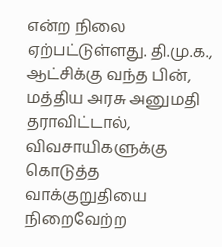என்ற நிலை ஏற்பட்டுள்ளது. தி.மு.க., ஆட்சிக்கு வந்த பின், மத்திய அரசு அனுமதி தராவிட்டால், விவசாயிகளுக்கு கொடுத்த வாக்குறுதியை நிறைவேற்ற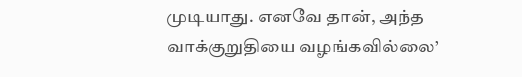முடியாது. எனவே தான், அந்த வாக்குறுதியை வழங்கவில்லை’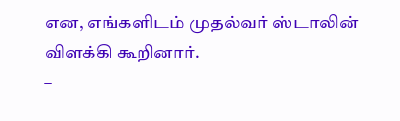என, எங்களிடம் முதல்வர் ஸ்டாலின் விளக்கி கூறினார்.
–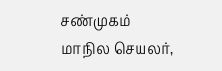சண்முகம்
மாநில செயலர்,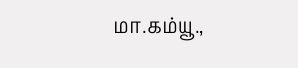மா.கம்யூ.,